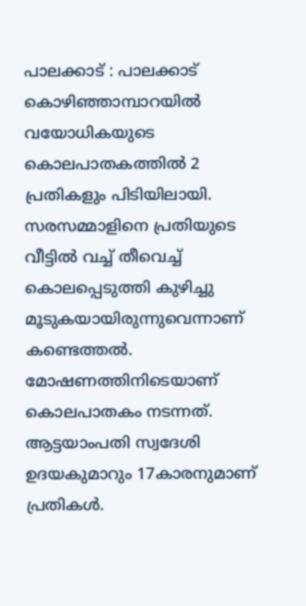പാലക്കാട് : പാലക്കാട് കൊഴിഞ്ഞാമ്പാറയിൽ വയോധികയുടെ കൊലപാതകത്തിൽ 2 പ്രതികളും പിടിയിലായി. സരസമ്മാളിനെ പ്രതിയുടെ വീട്ടിൽ വച്ച് തീവെച്ച് കൊലപ്പെടുത്തി കുഴിച്ചു മൂടുകയായിരുന്നുവെന്നാണ് കണ്ടെത്തൽ. മോഷണത്തിനിടെയാണ് കൊലപാതകം നടന്നത്. ആട്ടയാംപതി സ്വദേശി ഉദയകുമാറും 17കാരനുമാണ് പ്രതികൾ.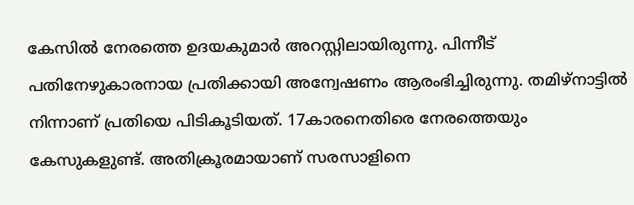കേസിൽ നേരത്തെ ഉദയകുമാർ അറസ്റ്റിലായിരുന്നു. പിന്നീട് പതിനേഴുകാരനായ പ്രതിക്കായി അന്വേഷണം ആരംഭിച്ചിരുന്നു. തമിഴ്നാട്ടിൽ നിന്നാണ് പ്രതിയെ പിടികൂടിയത്. 17കാരനെതിരെ നേരത്തെയും കേസുകളുണ്ട്. അതിക്രൂരമായാണ് സരസാളിനെ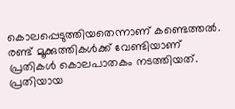കൊലപ്പെടുത്തിയതെന്നാണ് കണ്ടെത്തൽ. രണ്ട് മൂക്കുത്തികൾക്ക് വേണ്ടിയാണ് പ്രതികൾ കൊലപാതകം നടത്തിയത്. പ്രതിയായ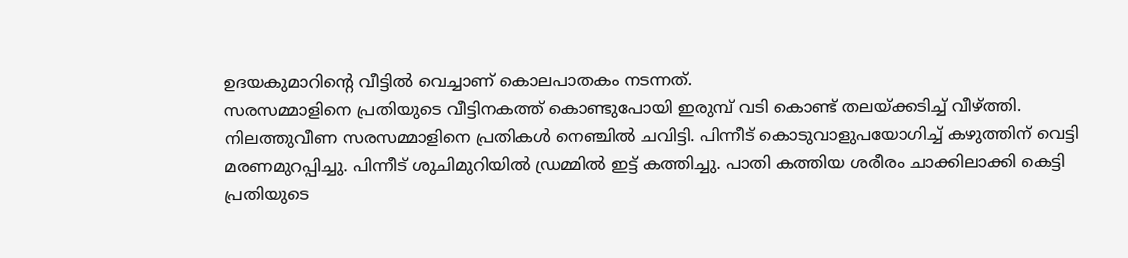ഉദയകുമാറിന്റെ വീട്ടിൽ വെച്ചാണ് കൊലപാതകം നടന്നത്.
സരസമ്മാളിനെ പ്രതിയുടെ വീട്ടിനകത്ത് കൊണ്ടുപോയി ഇരുമ്പ് വടി കൊണ്ട് തലയ്ക്കടിച്ച് വീഴ്ത്തി. നിലത്തുവീണ സരസമ്മാളിനെ പ്രതികൾ നെഞ്ചിൽ ചവിട്ടി. പിന്നീട് കൊടുവാളുപയോഗിച്ച് കഴുത്തിന് വെട്ടി മരണമുറപ്പിച്ചു. പിന്നീട് ശുചിമുറിയിൽ ഡ്രമ്മിൽ ഇട്ട് കത്തിച്ചു. പാതി കത്തിയ ശരീരം ചാക്കിലാക്കി കെട്ടി പ്രതിയുടെ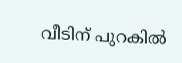വീടിന് പുറകിൽ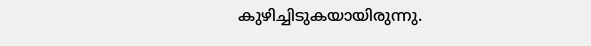കുഴിച്ചിടുകയായിരുന്നു.